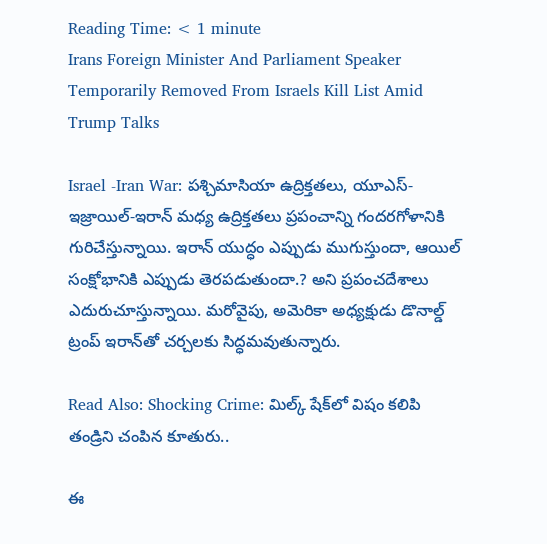Reading Time: < 1 minute
Irans Foreign Minister And Parliament Speaker Temporarily Removed From Israels Kill List Amid Trump Talks

Israel -Iran War: పశ్చిమాసియా ఉద్రిక్తతలు, యూఎస్-ఇజ్రాయిల్-ఇరాన్ మధ్య ఉద్రిక్తతలు ప్రపంచాన్ని గందరగోళానికి గురిచేస్తున్నాయి. ఇరాన్‌ యుద్ధం ఎప్పుడు ముగుస్తుందా, ఆయిల్ సంక్షోభానికి ఎప్పుడు తెరపడుతుందా.? అని ప్రపంచదేశాలు ఎదురుచూస్తున్నాయి. మరోవైపు, అమెరికా అధ్యక్షుడు డొనాల్డ్ ట్రంప్ ఇరాన్‌తో చర్చలకు సిద్ధమవుతున్నారు.

Read Also: Shocking Crime: మిల్క్ షేక్‌‌లో విషం కలిపి తండ్రిని చంపిన కూతురు..

ఈ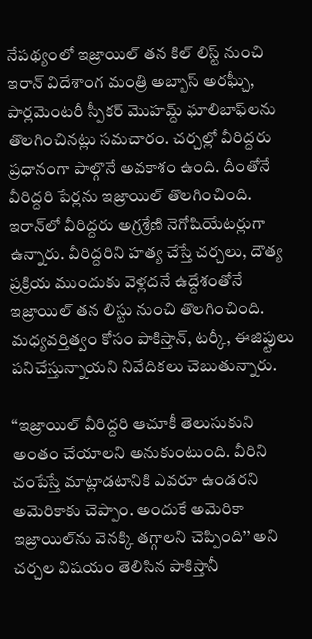నేపథ్యంలో ఇజ్రాయిల్ తన కిల్ లిస్ట్ నుంచి ఇరాన్ విదేశాంగ మంత్రి అబ్బాస్ అరఘ్చీ, పార్లమెంటరీ స్పీకర్ మొహమ్ద్ ఘాలిబాఫ్‌లను తొలగించినట్లు సమచారం. చర్చల్లో వీరిద్దరు ప్రధానంగా పాల్గొనే అవకాశం ఉంది. దీంతోనే వీరిద్దరి పేర్లను ఇజ్రాయిల్ తొలగించింది. ఇరాన్‌లో వీరిద్దరు అగ్రశ్రేణి నెగోషియేటర్లుగా ఉన్నారు. వీరిద్దరిని హత్య చేస్తే చర్చలు, దౌత్య ప్రక్రియ ముందుకు వెళ్లదనే ఉద్దేశంతోనే ఇజ్రాయిల్ తన లిస్టు నుంచి తొలగించింది. మధ్యవర్తిత్వం కోసం పాకిస్తాన్, టర్కీ, ఈజిప్టులు పనిచేస్తున్నాయని నివేదికలు చెబుతున్నారు.

‘‘ఇజ్రాయిల్ వీరిద్దరి ఆచూకీ తెలుసుకుని అంతం చేయాలని అనుకుంటుంది. వీరిని చంపేస్తే మాట్లాడటానికి ఎవరూ ఉండరని అమెరికాకు చెప్పాం. అందుకే అమెరికా ఇజ్రాయిల్‌ను వెనక్కి తగ్గాలని చెప్పింది’’ అని చర్చల విషయం తెలిసిన పాకిస్తానీ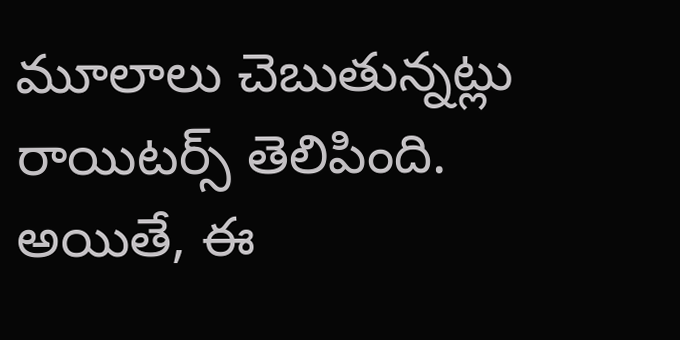మూలాలు చెబుతున్నట్లు రాయిటర్స్ తెలిపింది. అయితే, ఈ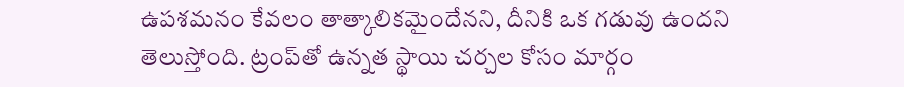ఉపశమనం కేవలం తాత్కాలికమైందేనని, దీనికి ఒక గడువు ఉందని తెలుస్తోంది. ట్రంప్‌తో ఉన్నత స్థాయి చర్చల కోసం మార్గం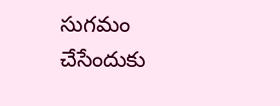సుగమం చేసేందుకు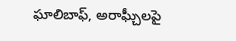ఘాలిబాఫ్, అరాఘ్చీలపై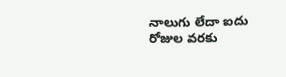నాలుగు లేదా ఐదు రోజుల వరకు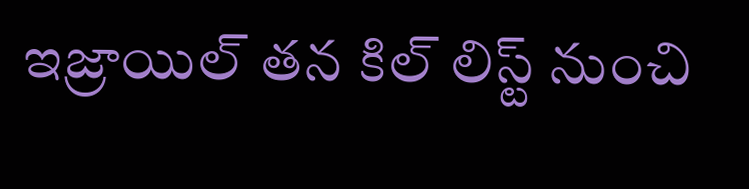ఇజ్రాయిల్ తన కిల్ లిస్ట్‌ నుంచి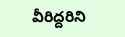వీరిద్దరిని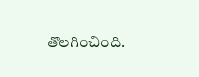తొలగించింది.